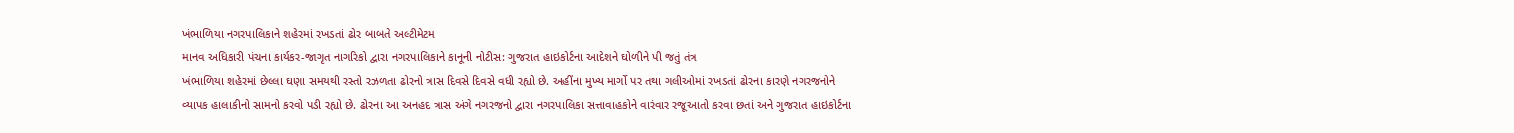ખંભાળિયા નગરપાલિકાને શહેરમાં રખડતાં ઢોર બાબતે અલ્ટીમેટમ
માનવ અધિકારી પંચના કાર્યકર-જાગૃત નાગરિકો દ્વારા નગરપાલિકાને કાનૂની નોટીસ: ગુજરાત હાઇકોર્ટના આદેશને ઘોળીને પી જતું તંત્ર
ખંભાળિયા શહેરમાં છેલ્લા ઘણા સમયથી રસ્તો રઝળતા ઢોરનો ત્રાસ દિવસે દિવસે વધી રહ્યો છે. અહીંના મુખ્ય માર્ગો પર તથા ગલીઓમાં રખડતાં ઢોરના કારણે નગરજનોને વ્યાપક હાલાકીનો સામનો કરવો પડી રહ્યો છે. ઢોરના આ અનહદ ત્રાસ અંગે નગરજનો દ્વારા નગરપાલિકા સત્તાવાહકોને વારંવાર રજૂઆતો કરવા છતાં અને ગુજરાત હાઇકોર્ટના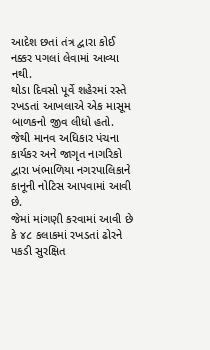આદેશ છતાં તંત્ર દ્વારા કોઈ નક્કર પગલાં લેવામાં આવ્યા નથી.
થોડા દિવસો પૂર્વે શહેરમાં રસ્તે રખડતાં આખલાએ એક માસૂમ બાળકનો જીવ લીધો હતો. જેથી માનવ અધિકાર પંચના કાર્યકર અને જાગૃત નાગરિકો દ્વારા ખંભાળિયા નગરપાલિકાને કાનૂની નોટિસ આપવામાં આવી છે.
જેમાં માંગણી કરવામાં આવી છે કે ૪૮ કલાકમાં રખડતાં ઢોરને પકડી સુરક્ષિત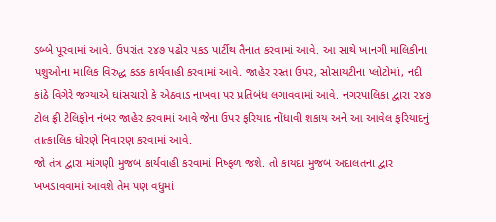ડબ્બે પૂરવામાં આવે. ઉપરાંત ૨૪૭ પઢોર પકડ પાર્ટીથ તૈનાત કરવામાં આવે. આ સાથે ખાનગી માલિકીના પશુઓના માલિક વિરુદ્ધ કડક કાર્યવાહી કરવામાં આવે. જાહેર રસ્તા ઉપર, સોસાયટીના પ્લોટોમાં, નદી કાંઠે વિગેરે જગ્યાએ ઘાંસચારો કે એઠવાડ નાખવા પર પ્રતિબંધ લગાવવામાં આવે. નગરપાલિકા દ્વારા ૨૪૭ ટોલ ફ્રી ટેલિફોન નંબર જાહેર કરવામાં આવે જેના ઉપર ફરિયાદ નોંધાવી શકાય અને આ આવેલ ફરિયાદનું તાત્કાલિક ધોરણે નિવારણ કરવામાં આવે.
જો તંત્ર દ્વારા માંગણી મુજબ કાર્યવાહી કરવામાં નિષ્ફળ જશે. તો કાયદા મુજબ અદાલતના દ્વાર ખખડાવવામાં આવશે તેમ પણ વધુમાં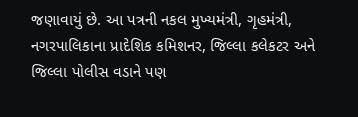જણાવાયું છે. આ પત્રની નકલ મુખ્યમંત્રી, ગૃહમંત્રી, નગરપાલિકાના પ્રાદેશિક કમિશનર, જિલ્લા કલેકટર અને જિલ્લા પોલીસ વડાને પણ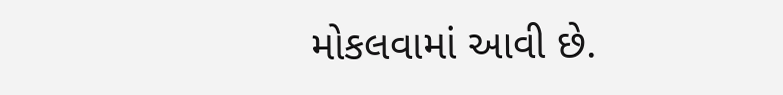મોકલવામાં આવી છે.